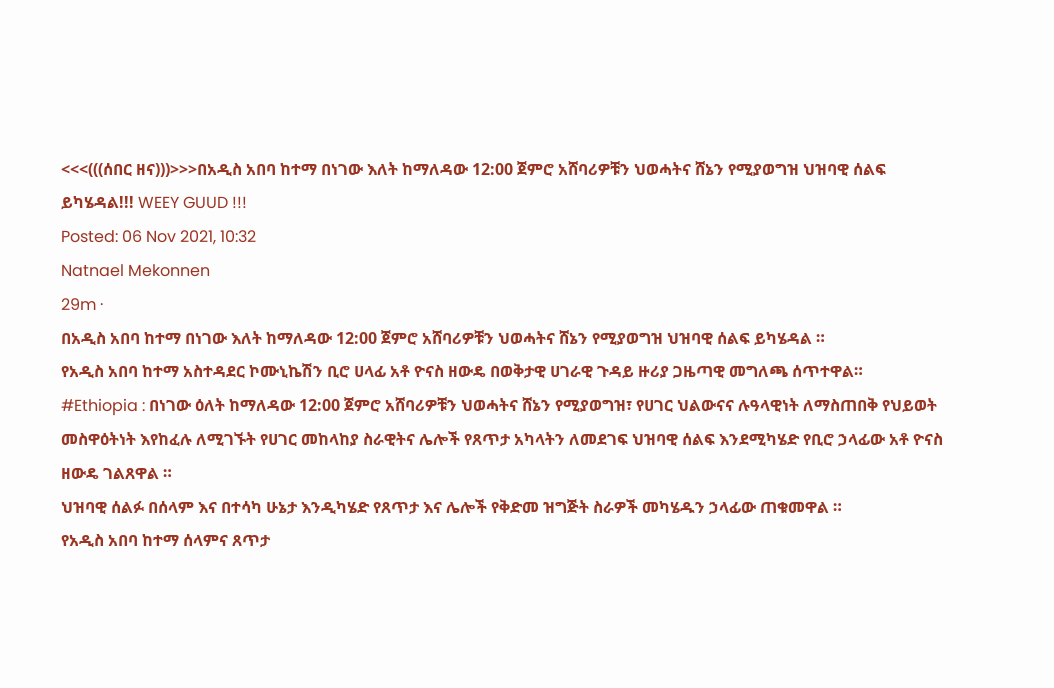<<<(((ሰበር ዘና)))>>>በአዲስ አበባ ከተማ በነገው እለት ከማለዳው 12:00 ጀምሮ አሸባሪዎቹን ህወሓትና ሸኔን የሚያወግዝ ህዝባዊ ሰልፍ ይካሄዳል!!! WEEY GUUD !!!
Posted: 06 Nov 2021, 10:32
Natnael Mekonnen
29m ·
በአዲስ አበባ ከተማ በነገው እለት ከማለዳው 12:00 ጀምሮ አሸባሪዎቹን ህወሓትና ሸኔን የሚያወግዝ ህዝባዊ ሰልፍ ይካሄዳል ።
የአዲስ አበባ ከተማ አስተዳደር ኮሙኒኬሽን ቢሮ ሀላፊ አቶ ዮናስ ዘውዴ በወቅታዊ ሀገራዊ ጉዳይ ዙሪያ ጋዜጣዊ መግለጫ ሰጥተዋል።
#Ethiopia : በነገው ዕለት ከማለዳው 12:00 ጀምሮ አሸባሪዎቹን ህወሓትና ሸኔን የሚያወግዝ፣ የሀገር ህልውናና ሉዓላዊነት ለማስጠበቅ የህይወት መስዋዕትነት እየከፈሉ ለሚገኙት የሀገር መከላከያ ስራዊትና ሌሎች የጸጥታ አካላትን ለመደገፍ ህዝባዊ ሰልፍ እንደሚካሄድ የቢሮ ኃላፊው አቶ ዮናስ ዘውዴ ገልጸዋል ።
ህዝባዊ ሰልፉ በሰላም እና በተሳካ ሁኔታ እንዲካሄድ የጸጥታ እና ሌሎች የቅድመ ዝግጅት ስራዎች መካሄዱን ኃላፊው ጠቁመዋል ።
የአዲስ አበባ ከተማ ሰላምና ጸጥታ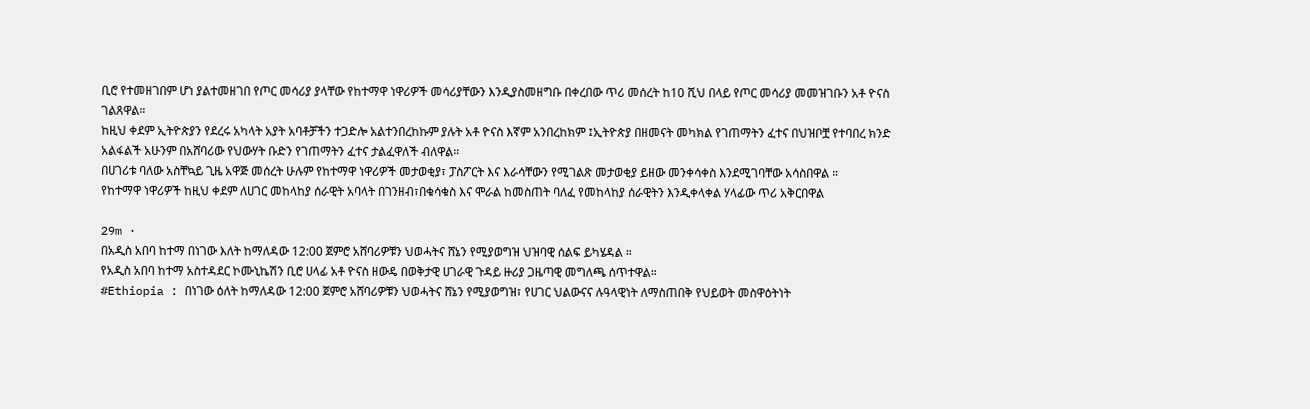ቢሮ የተመዘገበም ሆነ ያልተመዘገበ የጦር መሳሪያ ያላቸው የከተማዋ ነዋሪዎች መሳሪያቸውን እንዲያስመዘግቡ በቀረበው ጥሪ መሰረት ከ10 ሺህ በላይ የጦር መሳሪያ መመዝገቡን አቶ ዮናስ ገልጸዋል።
ከዚህ ቀደም ኢትዮጵያን የደረሩ አካላት አያት አባቶቻችን ተጋድሎ አልተንበረከኩም ያሉት አቶ ዮናስ እኛም አንበረከክም ፤ኢትዮጵያ በዘመናት መካክል የገጠማትን ፈተና በህዝቦቿ የተባበረ ክንድ አልፋልች አሁንም በአሸባሪው የህውሃት ቡድን የገጠማትን ፈተና ታልፈዋለች ብለዋል።
በሀገሪቱ ባለው አስቸኳይ ጊዜ አዋጅ መሰረት ሁሉም የከተማዋ ነዋሪዎች መታወቂያ፣ ፓስፖርት እና እራሳቸውን የሚገልጽ መታወቂያ ይዘው መንቀሳቀስ እንደሚገባቸው አሳስበዋል ።
የከተማዋ ነዋሪዎች ከዚህ ቀደም ለሀገር መከላከያ ሰራዊት አባላት በገንዘብ፣በቁሳቁስ እና ሞራል ከመስጠት ባለፈ የመከላከያ ሰራዊትን እንዲቀላቀል ሃላፊው ጥሪ አቅርበዋል

29m ·
በአዲስ አበባ ከተማ በነገው እለት ከማለዳው 12:00 ጀምሮ አሸባሪዎቹን ህወሓትና ሸኔን የሚያወግዝ ህዝባዊ ሰልፍ ይካሄዳል ።
የአዲስ አበባ ከተማ አስተዳደር ኮሙኒኬሽን ቢሮ ሀላፊ አቶ ዮናስ ዘውዴ በወቅታዊ ሀገራዊ ጉዳይ ዙሪያ ጋዜጣዊ መግለጫ ሰጥተዋል።
#Ethiopia : በነገው ዕለት ከማለዳው 12:00 ጀምሮ አሸባሪዎቹን ህወሓትና ሸኔን የሚያወግዝ፣ የሀገር ህልውናና ሉዓላዊነት ለማስጠበቅ የህይወት መስዋዕትነት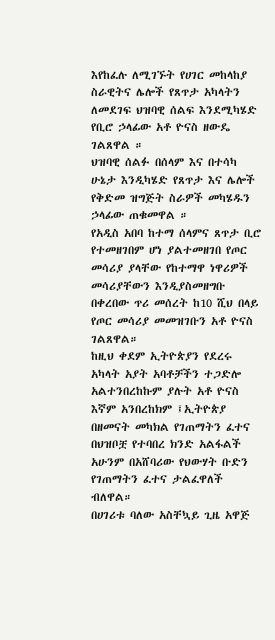እየከፈሉ ለሚገኙት የሀገር መከላከያ ስራዊትና ሌሎች የጸጥታ አካላትን ለመደገፍ ህዝባዊ ሰልፍ እንደሚካሄድ የቢሮ ኃላፊው አቶ ዮናስ ዘውዴ ገልጸዋል ።
ህዝባዊ ሰልፉ በሰላም እና በተሳካ ሁኔታ እንዲካሄድ የጸጥታ እና ሌሎች የቅድመ ዝግጅት ስራዎች መካሄዱን ኃላፊው ጠቁመዋል ።
የአዲስ አበባ ከተማ ሰላምና ጸጥታ ቢሮ የተመዘገበም ሆነ ያልተመዘገበ የጦር መሳሪያ ያላቸው የከተማዋ ነዋሪዎች መሳሪያቸውን እንዲያስመዘግቡ በቀረበው ጥሪ መሰረት ከ10 ሺህ በላይ የጦር መሳሪያ መመዝገቡን አቶ ዮናስ ገልጸዋል።
ከዚህ ቀደም ኢትዮጵያን የደረሩ አካላት አያት አባቶቻችን ተጋድሎ አልተንበረከኩም ያሉት አቶ ዮናስ እኛም አንበረከክም ፤ኢትዮጵያ በዘመናት መካክል የገጠማትን ፈተና በህዝቦቿ የተባበረ ክንድ አልፋልች አሁንም በአሸባሪው የህውሃት ቡድን የገጠማትን ፈተና ታልፈዋለች ብለዋል።
በሀገሪቱ ባለው አስቸኳይ ጊዜ አዋጅ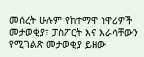መሰረት ሁሉም የከተማዋ ነዋሪዎች መታወቂያ፣ ፓስፖርት እና እራሳቸውን የሚገልጽ መታወቂያ ይዘው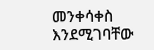መንቀሳቀስ እንደሚገባቸው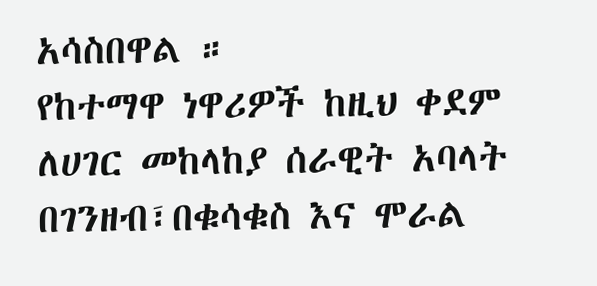አሳስበዋል ።
የከተማዋ ነዋሪዎች ከዚህ ቀደም ለሀገር መከላከያ ሰራዊት አባላት በገንዘብ፣በቁሳቁስ እና ሞራል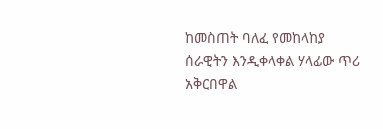ከመስጠት ባለፈ የመከላከያ ሰራዊትን እንዲቀላቀል ሃላፊው ጥሪ አቅርበዋል